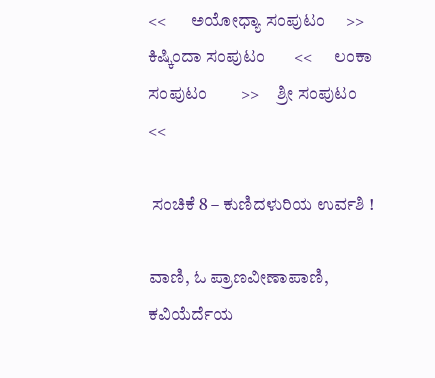<<       ಅಯೋಧ್ಯಾ ಸಂಪುಟಂ     >>       ಕಿಷ್ಕಿಂದಾ ಸಂಪುಟಂ       <<      ಲಂಕಾ ಸಂಪುಟಂ        >>     ಶ್ರೀ ಸಂಪುಟಂ        <<

 ಸಂಚಿಕೆ 8 – ಕುಣಿದಳುರಿಯ ಉರ್ವಶಿ !

ವಾಣಿ, ಓ ಪ್ರಾಣವೀಣಾಪಾಣಿ, ಕವಿಯೆರ್ದೆಯ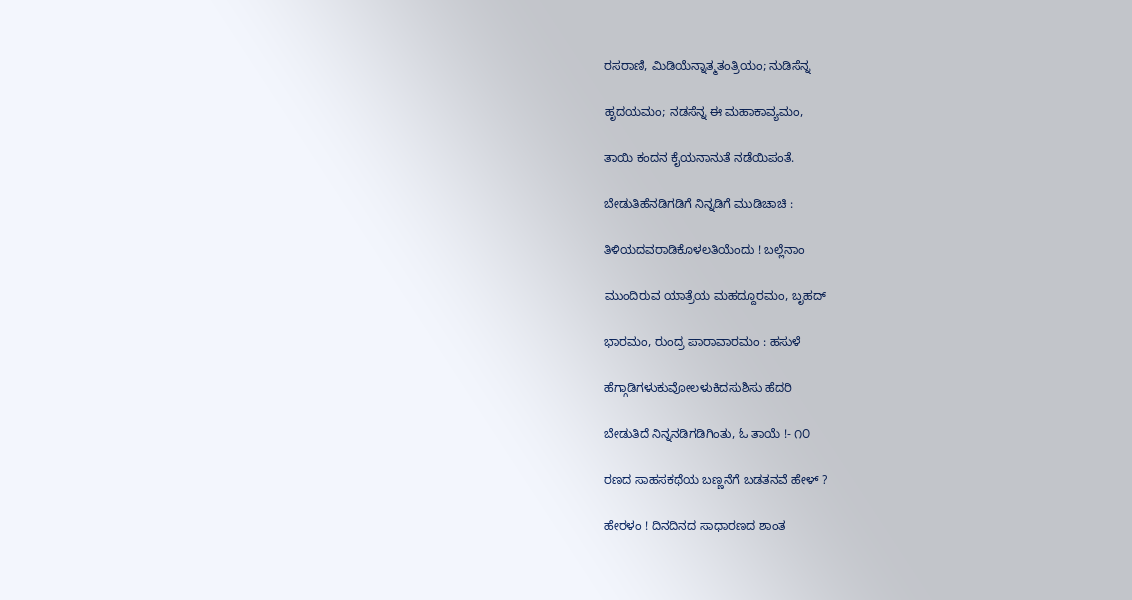ರಸರಾಣಿ, ಮಿಡಿಯೆನ್ನಾತ್ಮತಂತ್ರಿಯಂ; ನುಡಿಸೆನ್ನ

ಹೃದಯಮಂ; ನಡಸೆನ್ನ ಈ ಮಹಾಕಾವ್ಯಮಂ,

ತಾಯಿ ಕಂದನ ಕೈಯನಾನುತೆ ನಡೆಯಿಪಂತೆ.

ಬೇಡುತಿಹೆನಡಿಗಡಿಗೆ ನಿನ್ನಡಿಗೆ ಮುಡಿಚಾಚಿ :

ತಿಳಿಯದವರಾಡಿಕೊಳಲತಿಯೆಂದು ! ಬಲ್ಲೆನಾಂ

ಮುಂದಿರುವ ಯಾತ್ರೆಯ ಮಹದ್ದೂರಮಂ, ಬೃಹದ್

ಭಾರಮಂ, ರುಂದ್ರ ಪಾರಾವಾರಮಂ : ಹಸುಳೆ

ಹೆಗ್ಗಾಡಿಗಳುಕುವೋಲಳುಕಿದಸುಶಿಸು ಹೆದರಿ

ಬೇಡುತಿದೆ ನಿನ್ನನಡಿಗಡಿಗಿಂತು, ಓ ತಾಯೆ !- ೧೦

ರಣದ ಸಾಹಸಕಥೆಯ ಬಣ್ಣನೆಗೆ ಬಡತನವೆ ಹೇಳ್ ?

ಹೇರಳಂ ! ದಿನದಿನದ ಸಾಧಾರಣದ ಶಾಂತ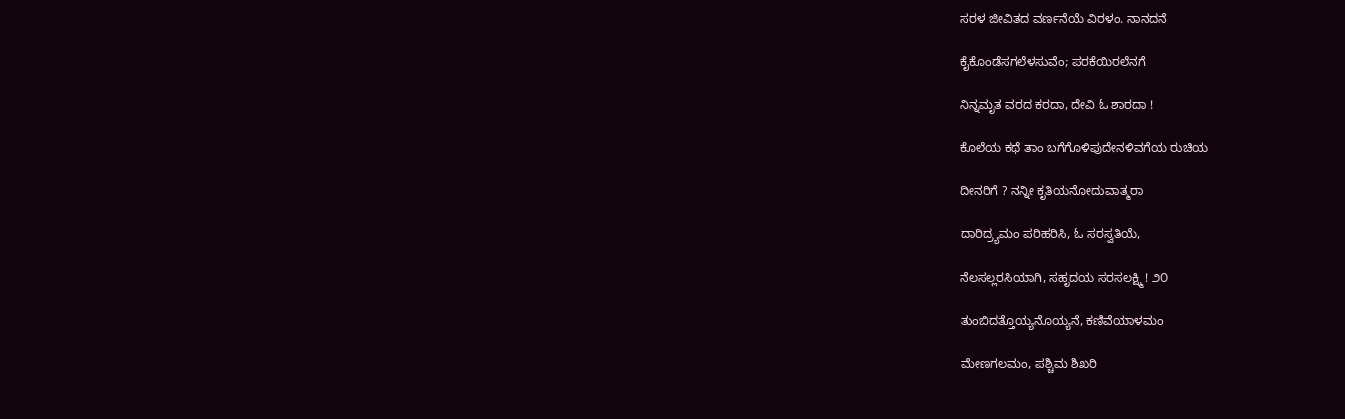ಸರಳ ಜೀವಿತದ ವರ್ಣನೆಯೆ ವಿರಳಂ. ನಾನದನೆ

ಕೈಕೊಂಡೆಸಗಲೆಳಸುವೆಂ; ಪರಕೆಯಿರಲೆನಗೆ

ನಿನ್ನಮೃತ ವರದ ಕರದಾ, ದೇವಿ ಓ ಶಾರದಾ !

ಕೊಲೆಯ ಕಥೆ ತಾಂ ಬಗೆಗೊಳಿಪುದೇನಳಿವಗೆಯ ರುಚಿಯ

ದೀನರಿಗೆ ? ನನ್ನೀ ಕೃತಿಯನೋದುವಾತ್ಮರಾ

ದಾರಿದ್ರ್ಯಮಂ ಪರಿಹರಿಸಿ, ಓ ಸರಸ್ವತಿಯೆ,

ನೆಲಸಲ್ಲರಸಿಯಾಗಿ, ಸಹೃದಯ ಸರಸಲಕ್ಷ್ಮಿ ! ೨೦

ತುಂಬಿದತ್ತೊಯ್ಯನೊಯ್ಯನೆ, ಕಣಿವೆಯಾಳಮಂ

ಮೇಣಗಲಮಂ, ಪಶ್ಚಿಮ ಶಿಖರಿ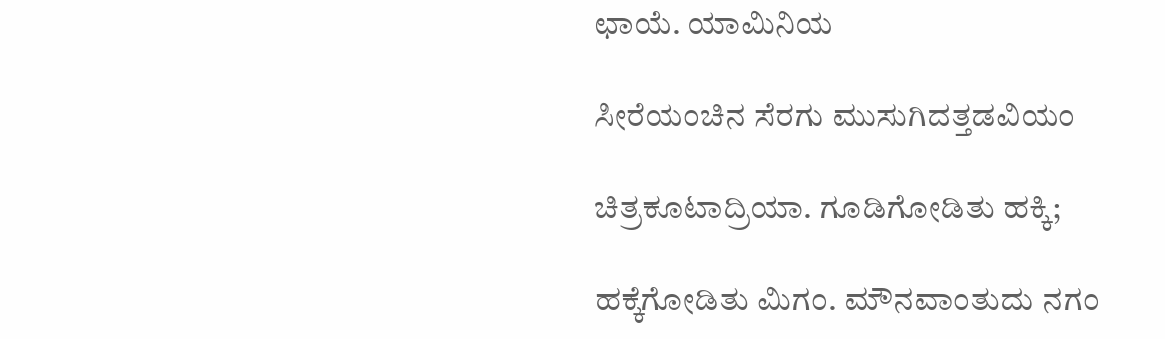ಛಾಯೆ. ಯಾಮಿನಿಯ

ಸೀರೆಯಂಚಿನ ಸೆರಗು ಮುಸುಗಿದತ್ತಡವಿಯಂ

ಚಿತ್ರಕೂಟಾದ್ರಿಯಾ. ಗೂಡಿಗೋಡಿತು ಹಕ್ಕಿ;

ಹಕ್ಕೆಗೋಡಿತು ಮಿಗಂ. ಮೌನವಾಂತುದು ನಗಂ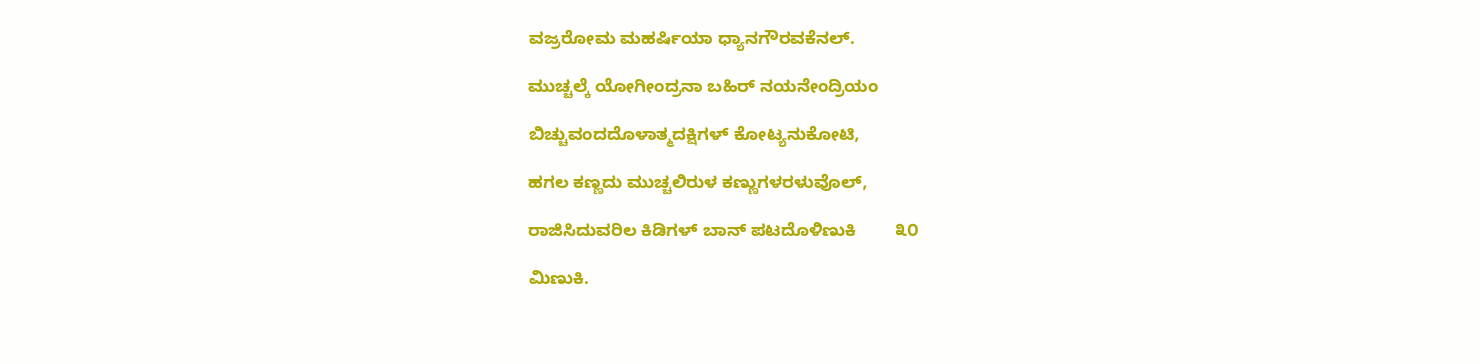ವಜ್ರರೋಮ ಮಹರ್ಷಿಯಾ ಧ್ಯಾನಗೌರವಕೆನಲ್.

ಮುಚ್ಚಲ್ಕೆ ಯೋಗೀಂದ್ರನಾ ಬಹಿರ್ ನಯನೇಂದ್ರಿಯಂ

ಬಿಚ್ಚುವಂದದೊಳಾತ್ಮದಕ್ಷಿಗಳ್ ಕೋಟ್ಯನುಕೋಟಿ,

ಹಗಲ ಕಣ್ಣದು ಮುಚ್ಚಲಿರುಳ ಕಣ್ಣುಗಳರಳುವೊಲ್,

ರಾಜಿಸಿದುವರಿಲ ಕಿಡಿಗಳ್ ಬಾನ್ ಪಟದೊಳಿಣುಕಿ        ೩೦

ಮಿಣುಕಿ.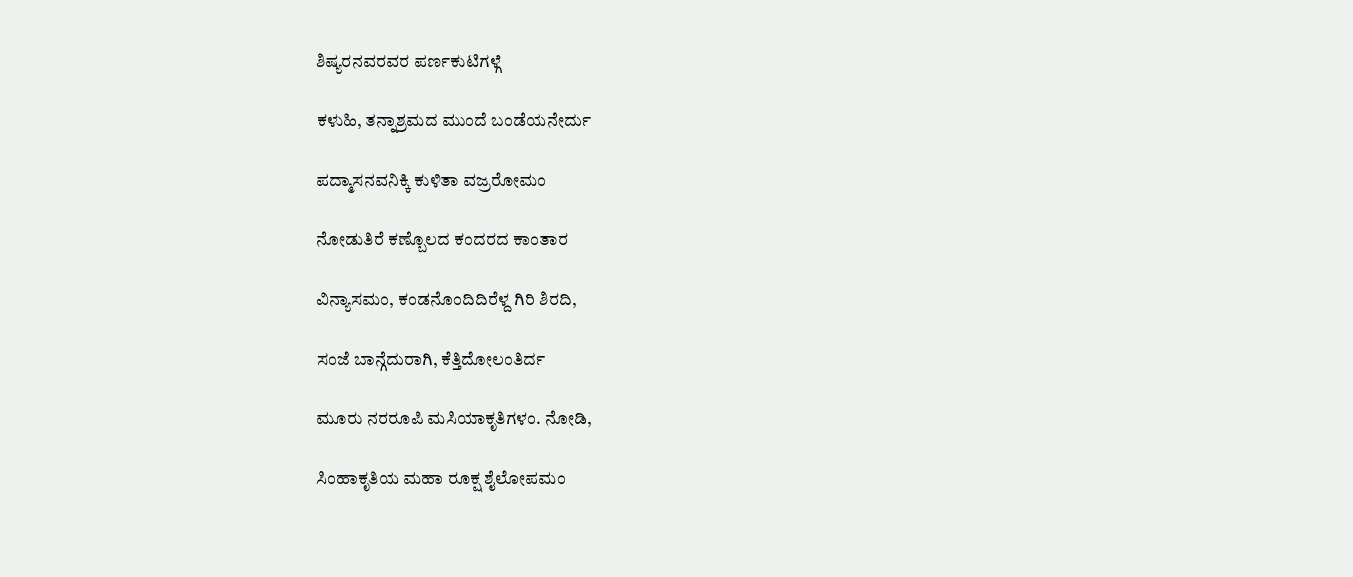ಶಿಷ್ಯರನವರವರ ಪರ್ಣಕುಟಿಗಳ್ಗೆ

ಕಳುಹಿ, ತನ್ನಾಶ್ರಮದ ಮುಂದೆ ಬಂಡೆಯನೇರ್ದು

ಪದ್ಮಾಸನವನಿಕ್ಕಿ ಕುಳಿತಾ ವಜ್ರರೋಮಂ

ನೋಡುತಿರೆ ಕಣ್ಬೊಲದ ಕಂದರದ ಕಾಂತಾರ

ವಿನ್ಯಾಸಮಂ, ಕಂಡನೊಂದಿದಿರೆಳ್ದ ಗಿರಿ ಶಿರದಿ,

ಸಂಜೆ ಬಾನ್ಗೆದುರಾಗಿ, ಕೆತ್ತಿದೋಲಂತಿರ್ದ

ಮೂರು ನರರೂಪಿ ಮಸಿಯಾಕೃತಿಗಳಂ. ನೋಡಿ,

ಸಿಂಹಾಕೃತಿಯ ಮಹಾ ರೂಕ್ಷ ಶೈಲೋಪಮಂ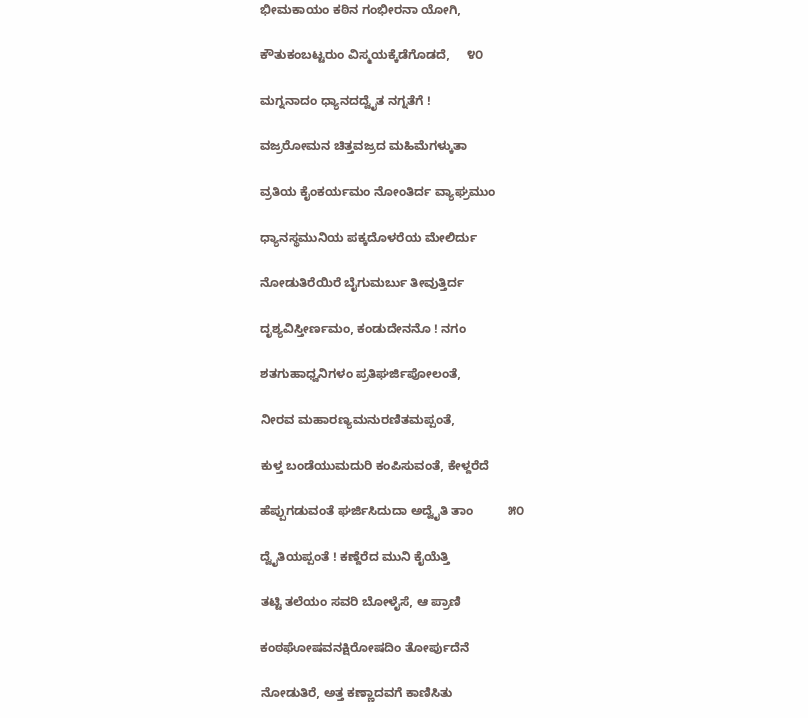ಭೀಮಕಾಯಂ ಕಠಿನ ಗಂಭೀರನಾ ಯೋಗಿ,

ಕೌತುಕಂಬಟ್ಟರುಂ ವಿಸ್ಮಯಕ್ಕೆಡೆಗೊಡದೆ,     ೪೦

ಮಗ್ನನಾದಂ ಧ್ಯಾನದದ್ವೈತ ನಗ್ನತೆಗೆ !

ವಜ್ರರೋಮನ ಚಿತ್ತವಜ್ರದ ಮಹಿಮೆಗಳ್ಕುತಾ

ವ್ರತಿಯ ಕೈಂಕರ್ಯಮಂ ನೋಂತಿರ್ದ ವ್ಯಾಘ್ರಮುಂ

ಧ್ಯಾನಸ್ಥಮುನಿಯ ಪಕ್ಕದೊಳರೆಯ ಮೇಲಿರ್ದು

ನೋಡುತಿರೆಯಿರೆ ಬೈಗುಮರ್ಬು ತೀವುತ್ತಿರ್ದ

ದೃಶ್ಯವಿಸ್ತೀರ್ಣಮಂ, ಕಂಡುದೇನನೊ ! ನಗಂ

ಶತಗುಹಾಧ್ವನಿಗಳಂ ಪ್ರತಿಘರ್ಜಿಪೋಲಂತೆ,

ನೀರವ ಮಹಾರಣ್ಯಮನುರಣಿತಮಪ್ಪಂತೆ,

ಕುಳ್ತ ಬಂಡೆಯುಮದುರಿ ಕಂಪಿಸುವಂತೆ, ಕೇಳ್ದರೆದೆ

ಹೆಪ್ಪುಗಡುವಂತೆ ಘರ್ಜಿಸಿದುದಾ ಅದ್ವೈತಿ ತಾಂ          ೫೦

ದ್ವೈತಿಯಪ್ಪಂತೆ ! ಕಣ್ದೆರೆದ ಮುನಿ ಕೈಯೆತ್ತಿ

ತಟ್ಟಿ ತಲೆಯಂ ಸವರಿ ಬೋಳೈಸೆ, ಆ ಪ್ರಾಣಿ

ಕಂಠಘೋಷವನಕ್ಷಿರೋಷದಿಂ ತೋರ್ಪುದೆನೆ

ನೋಡುತಿರೆ, ಅತ್ತ ಕಣ್ಣಾದವಗೆ ಕಾಣಿಸಿತು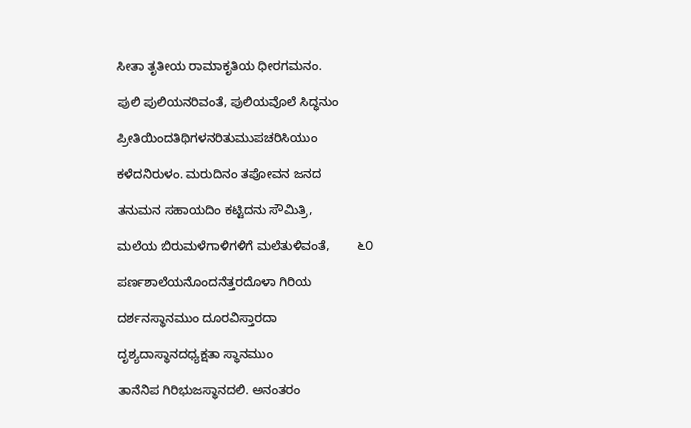ಸೀತಾ ತೃತೀಯ ರಾಮಾಕೃತಿಯ ಧೀರಗಮನಂ.

ಪುಲಿ ಪುಲಿಯನರಿವಂತೆ, ಪುಲಿಯವೊಲೆ ಸಿದ್ಧನುಂ

ಪ್ರೀತಿಯಿಂದತಿಥಿಗಳನರಿತುಮುಪಚರಿಸಿಯುಂ

ಕಳೆದನಿರುಳಂ. ಮರುದಿನಂ ತಪೋವನ ಜನದ

ತನುಮನ ಸಹಾಯದಿಂ ಕಟ್ಟಿದನು ಸೌಮಿತ್ರಿ,

ಮಲೆಯ ಬಿರುಮಳೆಗಾಳಿಗಳಿಗೆ ಮಲೆತುಳಿವಂತೆ,        ೬೦

ಪರ್ಣಶಾಲೆಯನೊಂದನೆತ್ತರದೊಳಾ ಗಿರಿಯ

ದರ್ಶನಸ್ಥಾನಮುಂ ದೂರವಿಸ್ತಾರದಾ

ದೃಶ್ಯದಾಸ್ಥಾನದಧ್ಯಕ್ಷತಾ ಸ್ಥಾನಮುಂ

ತಾನೆನಿಪ ಗಿರಿಭುಜಸ್ಥಾನದಲಿ. ಅನಂತರಂ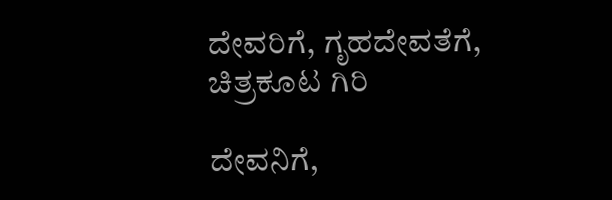ದೇವರಿಗೆ, ಗೃಹದೇವತೆಗೆ, ಚಿತ್ರಕೂಟ ಗಿರಿ

ದೇವನಿಗೆ,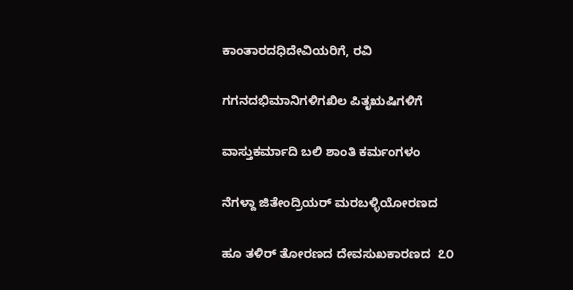ಕಾಂತಾರದಧಿದೇವಿಯರಿಗೆ, ರವಿ

ಗಗನದಭಿಮಾನಿಗಳಿಗಖಿಲ ಪಿತೃಋಷಿಗಳಿಗೆ

ವಾಸ್ತುಕರ್ಮಾದಿ ಬಲಿ ಶಾಂತಿ ಕರ್ಮಂಗಳಂ

ನೆಗಳ್ದಾ ಜಿತೇಂದ್ರಿಯರ್ ಮರಬಳ್ಳಿಯೋರಣದ

ಹೂ ತಳಿರ್ ತೋರಣದ ದೇವಸುಖಕಾರಣದ  ೭೦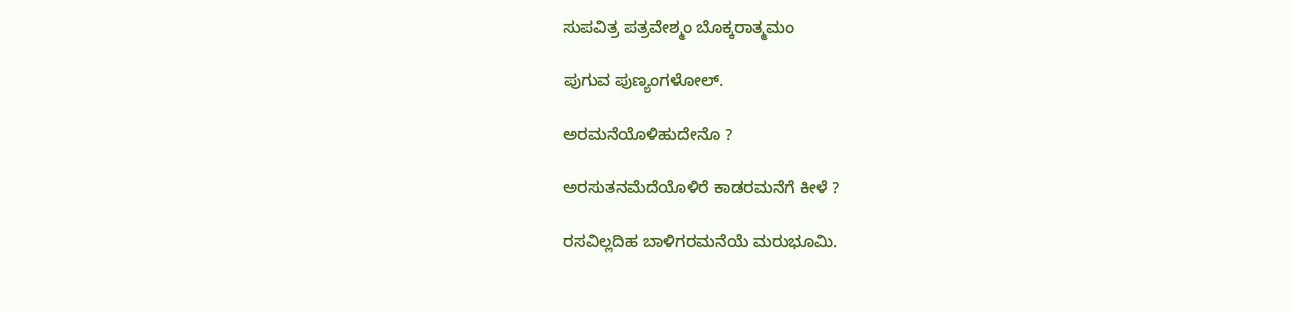ಸುಪವಿತ್ರ ಪತ್ರವೇಶ್ಮಂ ಬೊಕ್ಕರಾತ್ಮಮಂ

ಪುಗುವ ಪುಣ್ಯಂಗಳೋಲ್.

ಅರಮನೆಯೊಳಿಹುದೇನೊ ?

ಅರಸುತನಮೆದೆಯೊಳಿರೆ ಕಾಡರಮನೆಗೆ ಕೀಳೆ ?

ರಸವಿಲ್ಲದಿಹ ಬಾಳಿಗರಮನೆಯೆ ಮರುಭೂಮಿ.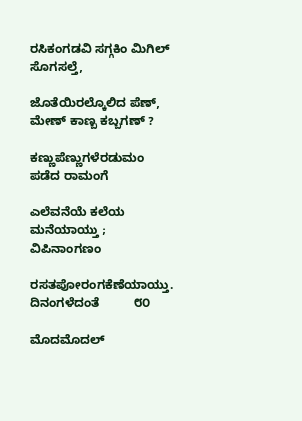ರಸಿಕಂಗಡವಿ ಸಗ್ಗಕಿಂ ಮಿಗಿಲ್ ಸೊಗಸಲ್ತೆ,

ಜೊತೆಯಿರಲ್ಕೊಲಿದ ಪೆಣ್, ಮೇಣ್ ಕಾಣ್ಬ ಕಬ್ಬಗಣ್ ?

ಕಣ್ಣುಪೆಣ್ಣುಗಳೆರಡುಮಂ ಪಡೆದ ರಾಮಂಗೆ

ಎಲೆವನೆಯೆ ಕಲೆಯ ಮನೆಯಾಯ್ತು ; ವಿಪಿನಾಂಗಣಂ

ರಸತಪೋರಂಗಕೆಣೆಯಾಯ್ತು. ದಿನಂಗಳೆದಂತೆ          ೮೦

ಮೊದಮೊದಲ್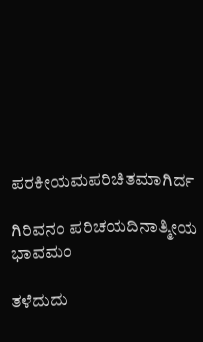ಪರಕೀಯಮಪರಿಚಿತಮಾಗಿರ್ದ

ಗಿರಿವನಂ ಪರಿಚಯದಿನಾತ್ಮೀಯ ಭಾವಮಂ

ತಳೆದುದು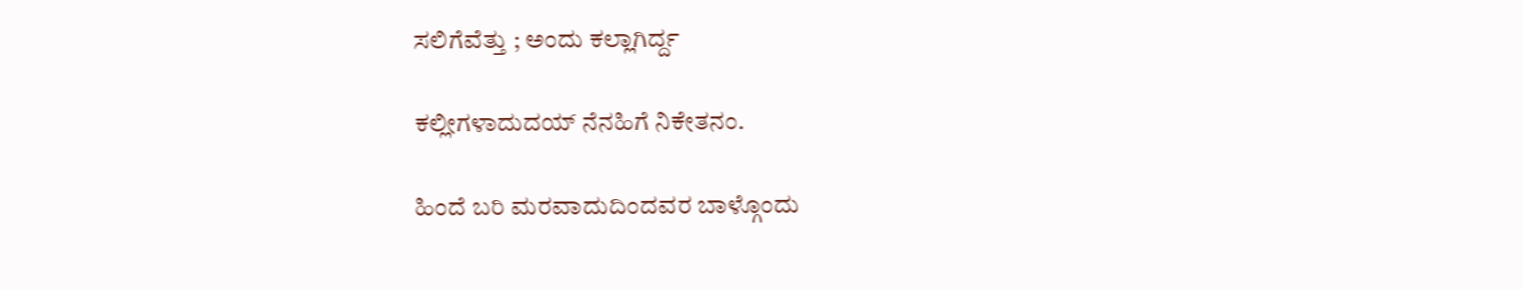ಸಲಿಗೆವೆತ್ತು ; ಅಂದು ಕಲ್ಲಾಗಿರ್ದ್ದ

ಕಲ್ಲೀಗಳಾದುದಯ್ ನೆನಹಿಗೆ ನಿಕೇತನಂ.

ಹಿಂದೆ ಬರಿ ಮರವಾದುದಿಂದವರ ಬಾಳ್ಗೊಂದು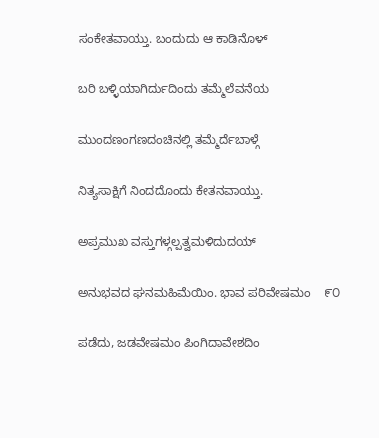ಸಂಕೇತವಾಯ್ತು. ಬಂದುದು ಆ ಕಾಡಿನೊಳ್

ಬರಿ ಬಳ್ಳಿಯಾಗಿರ್ದುದಿಂದು ತಮ್ಮೆಲೆವನೆಯ

ಮುಂದಣಂಗಣದಂಚಿನಲ್ಲಿ ತಮ್ಮೆರ್ದೆಬಾಳ್ಗೆ

ನಿತ್ಯಸಾಕ್ಷಿಗೆ ನಿಂದದೊಂದು ಕೇತನವಾಯ್ತು.

ಅಪ್ರಮುಖ ವಸ್ತುಗಳ್ಗಲ್ಪತ್ವಮಳಿದುದಯ್

ಅನುಭವದ ಘನಮಹಿಮೆಯಿಂ. ಭಾವ ಪರಿವೇಷಮಂ    ೯೦

ಪಡೆದು, ಜಡವೇಷಮಂ ಪಿಂಗಿದಾವೇಶದಿಂ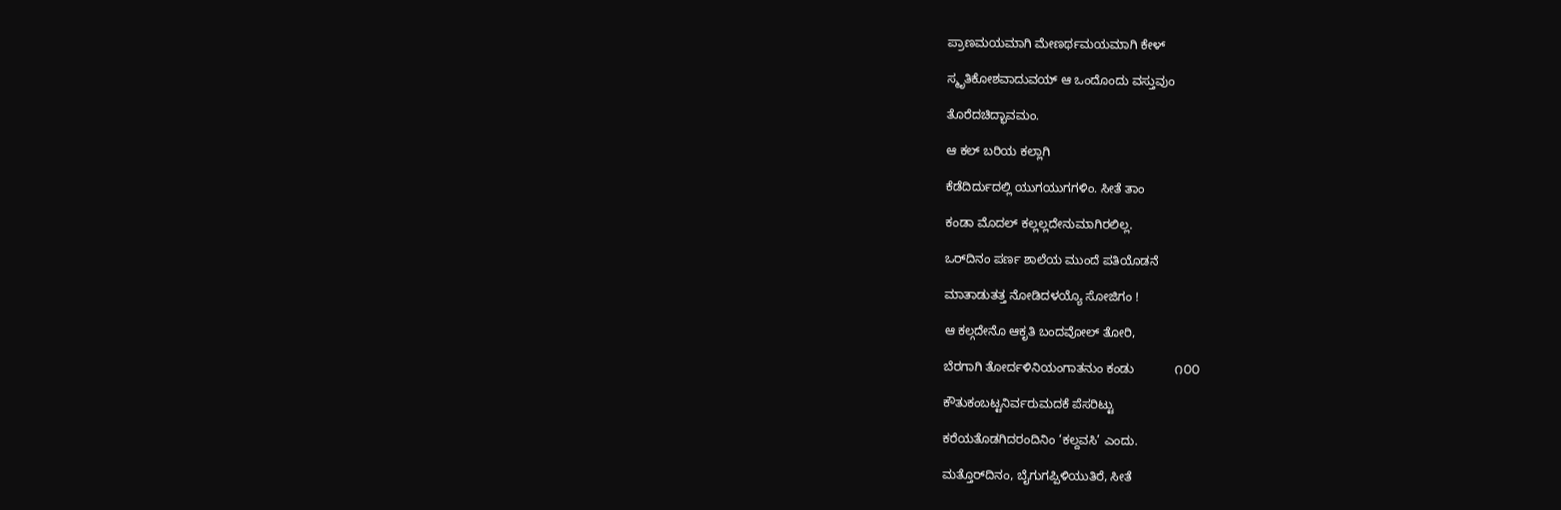ಪ್ರಾಣಮಯಮಾಗಿ ಮೇಣರ್ಥಮಯಮಾಗಿ ಕೇಳ್

ಸ್ಮೃತಿಕೋಶವಾದುವಯ್ ಆ ಒಂದೊಂದು ವಸ್ತುವುಂ

ತೊರೆದಚಿದ್ಭಾವಮಂ.

ಆ ಕಲ್ ಬರಿಯ ಕಲ್ಲಾಗಿ

ಕೆಡೆದಿರ್ದುದಲ್ಲಿ ಯುಗಯುಗಗಳಿಂ. ಸೀತೆ ತಾಂ

ಕಂಡಾ ಮೊದಲ್ ಕಲ್ಲಲ್ಲದೇನುಮಾಗಿರಲಿಲ್ಲ.

ಒರ್‌ದಿನಂ ಪರ್ಣ ಶಾಲೆಯ ಮುಂದೆ ಪತಿಯೊಡನೆ

ಮಾತಾಡುತತ್ತ ನೋಡಿದಳಯ್ಯೊ ಸೋಜಿಗಂ !

ಆ ಕಲ್ಗದೇನೊ ಆಕೃತಿ ಬಂದವೋಲ್ ತೋರಿ,

ಬೆರಗಾಗಿ ತೋರ್ದಳಿನಿಯಂಗಾತನುಂ ಕಂಡು            ೧೦೦

ಕೌತುಕಂಬಟ್ಟನಿರ್ವರುಮದಕೆ ಪೆಸರಿಟ್ಟು

ಕರೆಯತೊಡಗಿದರಂದಿನಿಂ ‘ಕಲ್ದವಸಿ’ ಎಂದು.

ಮತ್ತೊರ್‌ದಿನಂ, ಬೈಗುಗಪ್ಪಿಳಿಯುತಿರೆ, ಸೀತೆ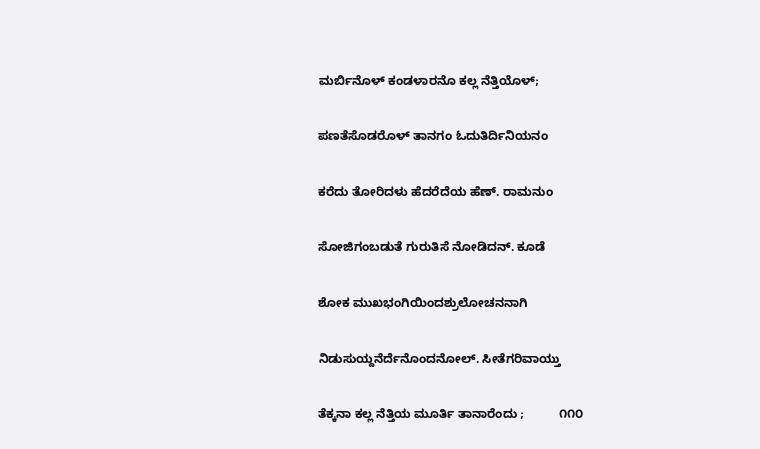ಮರ್ಬಿನೊಳ್ ಕಂಡಳಾರನೊ ಕಲ್ಲ ನೆತ್ತಿಯೊಳ್;

ಪಣತೆಸೊಡರೊಳ್ ತಾನಗಂ ಓದುತಿರ್ದಿನಿಯನಂ

ಕರೆದು ತೋರಿದಳು ಹೆದರೆದೆಯ ಹೆಣ್. ರಾಮನುಂ

ಸೋಜಿಗಂಬಡುತೆ ಗುರುತಿಸೆ ನೋಡಿದನ್. ಕೂಡೆ

ಶೋಕ ಮುಖಭಂಗಿಯಿಂದಶ್ರುಲೋಚನನಾಗಿ

ನಿಡುಸುಯ್ದನೆರ್ದೆನೊಂದನೋಲ್. ಸೀತೆಗರಿವಾಯ್ತು

ತೆಕ್ಕನಾ ಕಲ್ಲ ನೆತ್ತಿಯ ಮೂರ್ತಿ ತಾನಾರೆಂದು ;          ೧೧೦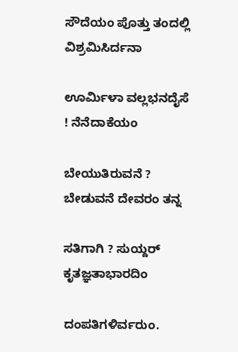ಸೌದೆಯಂ ಪೊತ್ತು ತಂದಲ್ಲಿ ವಿಶ್ರಮಿಸಿರ್ದನಾ

ಊರ್ಮಿಳಾ ವಲ್ಲಭನದೈಸೆ ! ನೆನೆದಾಕೆಯಂ

ಬೇಯುತಿರುವನೆ ? ಬೇಡುವನೆ ದೇವರಂ ತನ್ನ

ಸತಿಗಾಗಿ ? ಸುಯ್ದರ್ ಕೃತಜ್ಞತಾಭಾರದಿಂ

ದಂಪತಿಗಳಿರ್ವರುಂ.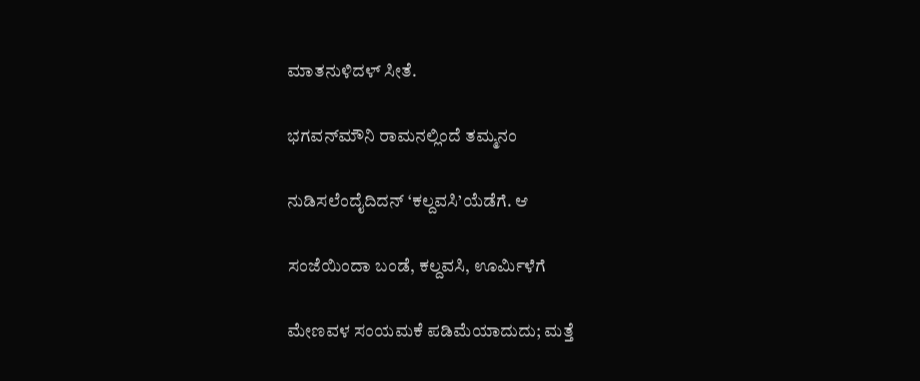ಮಾತನುಳಿದಳ್ ಸೀತೆ.

ಭಗವನ್‌ಮೌನಿ ರಾಮನಲ್ಲಿಂದೆ ತಮ್ಮನಂ

ನುಡಿಸಲೆಂದೈದಿದನ್ ‘ಕಲ್ದವಸಿ’ಯೆಡೆಗೆ. ಆ

ಸಂಜೆಯಿಂದಾ ಬಂಡೆ, ಕಲ್ದವಸಿ, ಊರ್ಮಿಳೆಗೆ

ಮೇಣವಳ ಸಂಯಮಕೆ ಪಡಿಮೆಯಾದುದು; ಮತ್ತೆ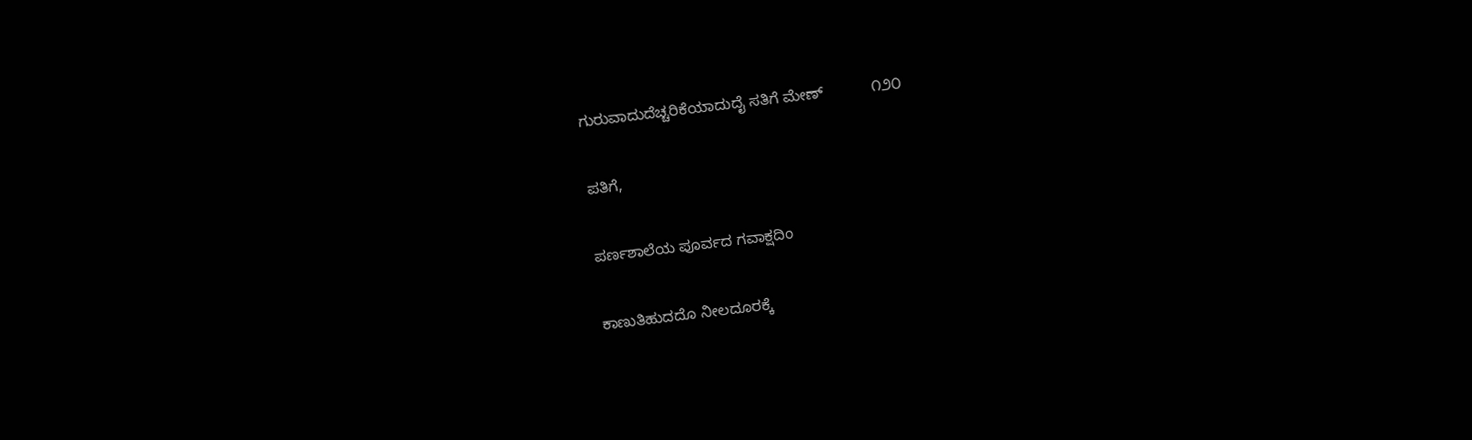ಗುರುವಾದುದೆಚ್ಚರಿಕೆಯಾದುದೈ ಸತಿಗೆ ಮೇಣ್           ೧೨೦

ಪತಿಗೆ,

ಪರ್ಣಶಾಲೆಯ ಪೂರ್ವದ ಗವಾಕ್ಷದಿಂ

ಕಾಣುತಿಹುದದೊ ನೀಲದೂರಕ್ಕೆ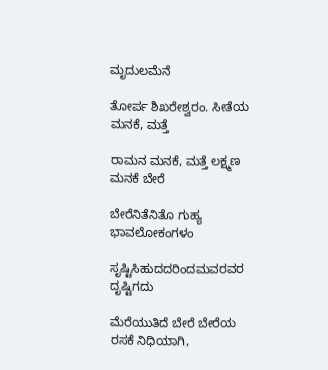ಮೃದುಲಮೆನೆ

ತೋರ್ಪ ಶಿಖರೇಶ್ವರಂ. ಸೀತೆಯ ಮನಕೆ, ಮತ್ತೆ

ರಾಮನ ಮನಕೆ, ಮತ್ತೆ ಲಕ್ಷ್ಮಣ ಮನಕೆ ಬೇರೆ

ಬೇರೆನಿತೆನಿತೊ ಗುಹ್ಯ ಭಾವಲೋಕಂಗಳಂ

ಸೃಷ್ಟಿಸಿಹುದದರಿಂದಮವರವರ ದೃಷ್ಟಿಗದು

ಮೆರೆಯುತಿದೆ ಬೇರೆ ಬೇರೆಯ ರಸಕೆ ನಿಧಿಯಾಗಿ,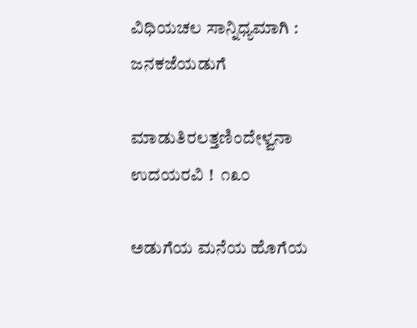ವಿಧಿಯಚಲ ಸಾನ್ನಿಧ್ಯಮಾಗಿ : ಜನಕಜೆಯಡುಗೆ

ಮಾಡುತಿರಲತ್ತಣಿಂದೇಳ್ವನಾ ಉದಯರವಿ !  ೧೩೦

ಅಡುಗೆಯ ಮನೆಯ ಹೊಗೆಯ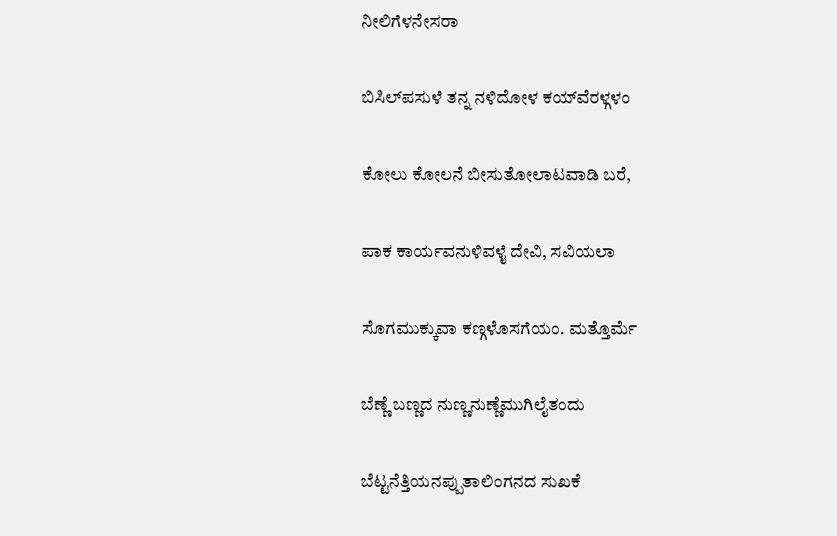ನೀಲಿಗೆಳನೇಸರಾ

ಬಿಸಿಲ್‌ಪಸುಳೆ ತನ್ನ ನಳಿದೋಳ ಕಯ್‌ವೆರಳ್ಗಳಂ

ಕೋಲು ಕೋಲನೆ ಬೀಸುತೋಲಾಟವಾಡಿ ಬರೆ,

ಪಾಕ ಕಾರ್ಯವನುಳಿವಳೈ ದೇವಿ, ಸವಿಯಲಾ

ಸೊಗಮುಕ್ಕುವಾ ಕಣ್ಗಳೊಸಗೆಯಂ. ಮತ್ತೊರ್ಮೆ

ಬೆಣ್ಣೆ ಬಣ್ಣದ ನುಣ್ಣನುಣ್ಣೆಮುಗಿಲೈತಂದು

ಬೆಟ್ಟನೆತ್ತಿಯನಪ್ಪುತಾಲಿಂಗನದ ಸುಖಕೆ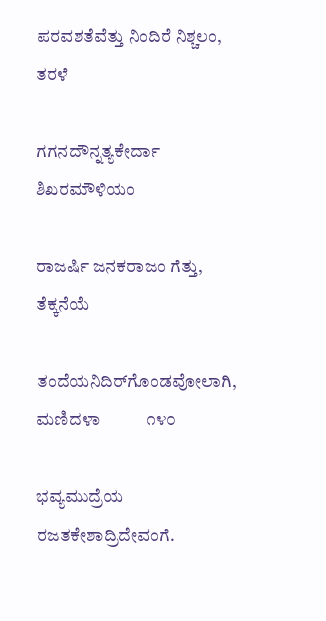ಪರವಶತೆವೆತ್ತು ನಿಂದಿರೆ ನಿಶ್ಚಲಂ, ತರಳೆ

ಗಗನದೌನ್ನತ್ಯಕೇರ್ದಾ ಶಿಖರಮೌಳಿಯಂ

ರಾಜರ್ಷಿ ಜನಕರಾಜಂ ಗೆತ್ತು, ತೆಕ್ಕನೆಯೆ

ತಂದೆಯನಿದಿರ್‌ಗೊಂಡವೋಲಾಗಿ, ಮಣಿದಳಾ           ೧೪೦

ಭವ್ಯಮುದ್ರೆಯ ರಜತಕೇಶಾದ್ರಿದೇವಂಗೆ.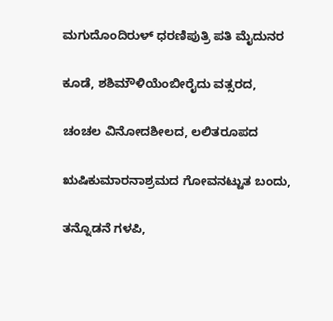ಮಗುದೊಂದಿರುಳ್ ಧರಣಿಪುತ್ರಿ ಪತಿ ಮೈದುನರ

ಕೂಡೆ, ಶಶಿಮೌಳಿಯೆಂಬೀರೈದು ವತ್ಸರದ,

ಚಂಚಲ ವಿನೋದಶೀಲದ, ಲಲಿತರೂಪದ

ಋಷಿಕುಮಾರನಾಶ್ರಮದ ಗೋವನಟ್ಟುತ ಬಂದು,

ತನ್ನೊಡನೆ ಗಳಪಿ,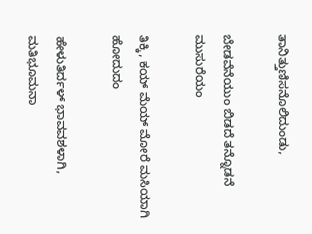ತಾನಿತ್ತುಣಿಸನೊಲಿದುಂಡು,

ಬೇಡವೆನೆಯುಂ ಬಿಡದೆ ತನ್ನೊಡನೆ ಮುಸುರೆಯಂ

ತಿಕ್ಕಿ, ಕಯ್ ಮೆಯ್ ಮೋರೆ ಮಸಿಯಾಗಿ ಹೋದುದಂ

ಹೇಳುತಿರ್ದಳ್ ಭಾವವಶಳಾಗಿ, ಮತಿಭೂಮನಾ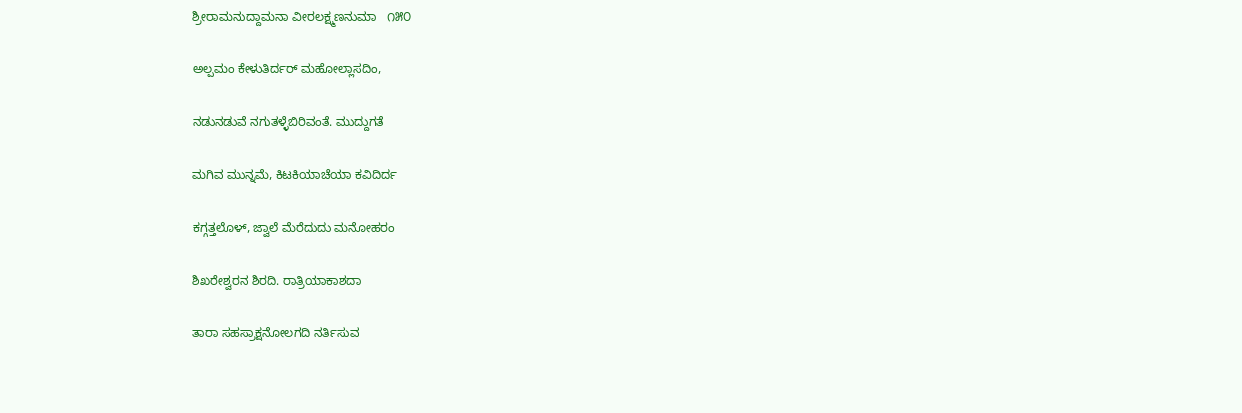ಶ್ರೀರಾಮನುದ್ದಾಮನಾ ವೀರಲಕ್ಷ್ಮಣನುಮಾ   ೧೫೦

ಅಲ್ಪಮಂ ಕೇಳುತಿರ್ದರ್ ಮಹೋಲ್ಲಾಸದಿಂ,

ನಡುನಡುವೆ ನಗುತಳ್ಳೆಬಿರಿವಂತೆ. ಮುದ್ದುಗತೆ

ಮಗಿವ ಮುನ್ನಮೆ, ಕಿಟಕಿಯಾಚೆಯಾ ಕವಿದಿರ್ದ

ಕಗ್ಗತ್ತಲೊಳ್, ಜ್ವಾಲೆ ಮೆರೆದುದು ಮನೋಹರಂ

ಶಿಖರೇಶ್ವರನ ಶಿರದಿ. ರಾತ್ರಿಯಾಕಾಶದಾ

ತಾರಾ ಸಹಸ್ರಾಕ್ಷನೋಲಗದಿ ನರ್ತಿಸುವ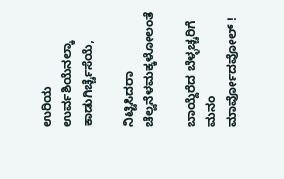ಉರಿಯ ಉರ್ವಶಿಯೆನಲ್ಕಾ ಕಾಡುಗಿರ್ಚ್ಚೆಸೆಯೆ,

ನಿಟ್ಟಿಸಿದರಾ ಚೆಲ್ವನೆಳಮಕ್ಕಳೋಲಂತೆ

ಬಾಯ್ದೆರೆದ ಬೆಳ್ಳಚ್ಚರಿಗೆ ಮನಂ ಮಾರ್ವೋದವೋಲ್ !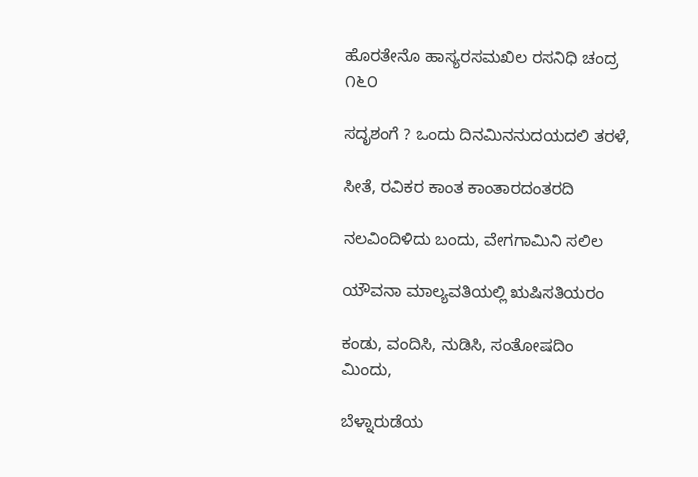ಹೊರತೇನೊ ಹಾಸ್ಯರಸಮಖಿಲ ರಸನಿಧಿ ಚಂದ್ರ         ೧೬೦

ಸದೃಶಂಗೆ ? ಒಂದು ದಿನಮಿನನುದಯದಲಿ ತರಳೆ,

ಸೀತೆ, ರವಿಕರ ಕಾಂತ ಕಾಂತಾರದಂತರದಿ

ನಲವಿಂದಿಳಿದು ಬಂದು, ವೇಗಗಾಮಿನಿ ಸಲಿಲ

ಯೌವನಾ ಮಾಲ್ಯವತಿಯಲ್ಲಿ ಋಷಿಸತಿಯರಂ

ಕಂಡು, ವಂದಿಸಿ, ನುಡಿಸಿ, ಸಂತೋಷದಿಂ ಮಿಂದು,

ಬೆಳ್ನಾರುಡೆಯ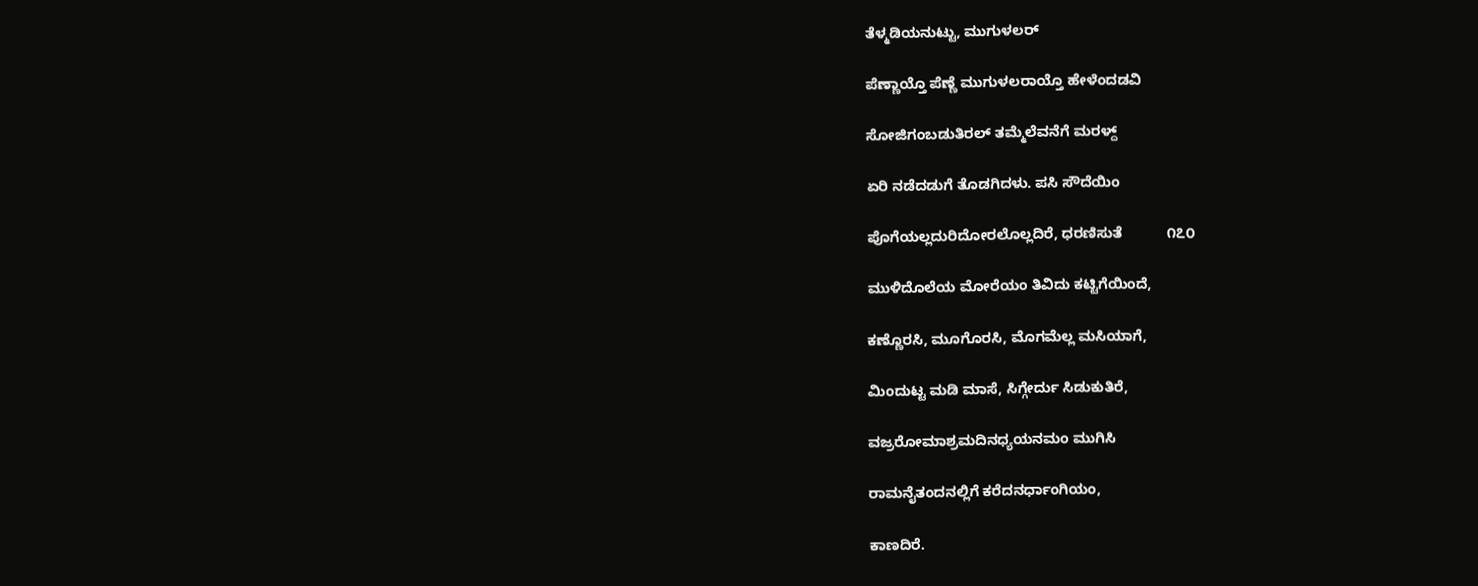ತೆಳ್ಮಡಿಯನುಟ್ಟು, ಮುಗುಳಲರ್

ಪೆಣ್ಣಾಯ್ತೊ ಪೆಣ್ಣೆ ಮುಗುಳಲರಾಯ್ತೊ ಹೇಳೆಂದಡವಿ

ಸೋಜಿಗಂಬಡುತಿರಲ್ ತಮ್ಮೆಲೆವನೆಗೆ ಮರಳ್ದ್

ಏರಿ ನಡೆದಡುಗೆ ತೊಡಗಿದಳು. ಪಸಿ ಸೌದೆಯಿಂ

ಪೊಗೆಯಲ್ಲದುರಿದೋರಲೊಲ್ಲದಿರೆ, ಧರಣಿಸುತೆ           ೧೭೦

ಮುಳಿದೊಲೆಯ ಮೋರೆಯಂ ತಿವಿದು ಕಟ್ಟಿಗೆಯಿಂದೆ,

ಕಣ್ಣೊರಸಿ, ಮೂಗೊರಸಿ, ಮೊಗಮೆಲ್ಲ ಮಸಿಯಾಗೆ,

ಮಿಂದುಟ್ಟ ಮಡಿ ಮಾಸೆ, ಸಿಗ್ಗೇರ್ದು ಸಿಡುಕುತಿರೆ,

ವಜ್ರರೋಮಾಶ್ರಮದಿನಧ್ಯಯನಮಂ ಮುಗಿಸಿ

ರಾಮನೈತಂದನಲ್ಲಿಗೆ ಕರೆದನರ್ಧಾಂಗಿಯಂ,

ಕಾಣದಿರೆ.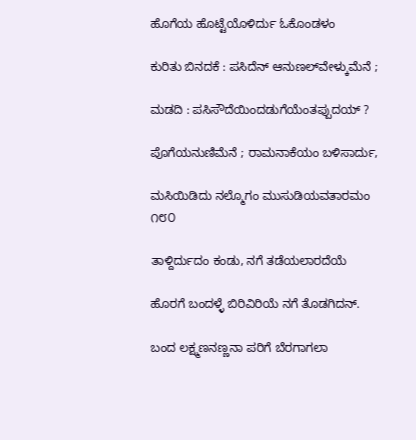ಹೊಗೆಯ ಹೊಟ್ಟೆಯೊಳಿರ್ದು ಓಕೊಂಡಳಂ

ಕುರಿತು ಬಿನದಕೆ : ಪಸಿದೆನ್ ಆನುಣಲ್‌ವೇಳ್ಕುಮೆನೆ ;

ಮಡದಿ : ಪಸಿಸೌದೆಯಿಂದಡುಗೆಯೆಂತಪ್ಪುದಯ್ ?

ಪೊಗೆಯನುಣಿಮೆನೆ ; ರಾಮನಾಕೆಯಂ ಬಳಿಸಾರ್ದು,

ಮಸಿಯಿಡಿದು ನಲ್ಮೊಗಂ ಮುಸುಡಿಯವತಾರಮಂ     ೧೮೦

ತಾಳ್ದಿರ್ದುದಂ ಕಂಡು, ನಗೆ ತಡೆಯಲಾರದೆಯೆ

ಹೊರಗೆ ಬಂದಳ್ಳೆ ಬಿರಿವಿರಿಯೆ ನಗೆ ತೊಡಗಿದನ್.

ಬಂದ ಲಕ್ಷ್ಮಣನಣ್ಣನಾ ಪರಿಗೆ ಬೆರಗಾಗಲಾ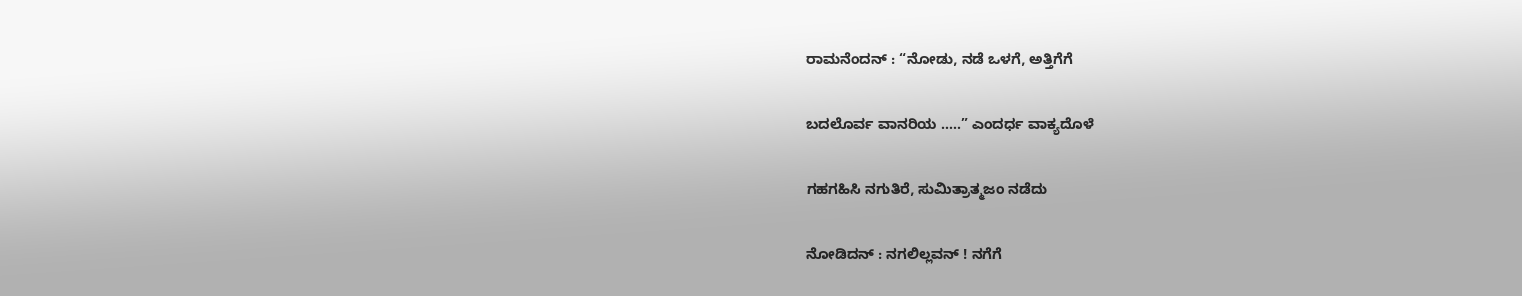ರಾಮನೆಂದನ್ : “ನೋಡು, ನಡೆ ಒಳಗೆ, ಅತ್ತಿಗೆಗೆ

ಬದಲೊರ್ವ ವಾನರಿಯ …..” ಎಂದರ್ಧ ವಾಕ್ಯದೊಳೆ

ಗಹಗಹಿಸಿ ನಗುತಿರೆ, ಸುಮಿತ್ರಾತ್ಮಜಂ ನಡೆದು

ನೋಡಿದನ್ : ನಗಲಿಲ್ಲವನ್ ! ನಗೆಗೆ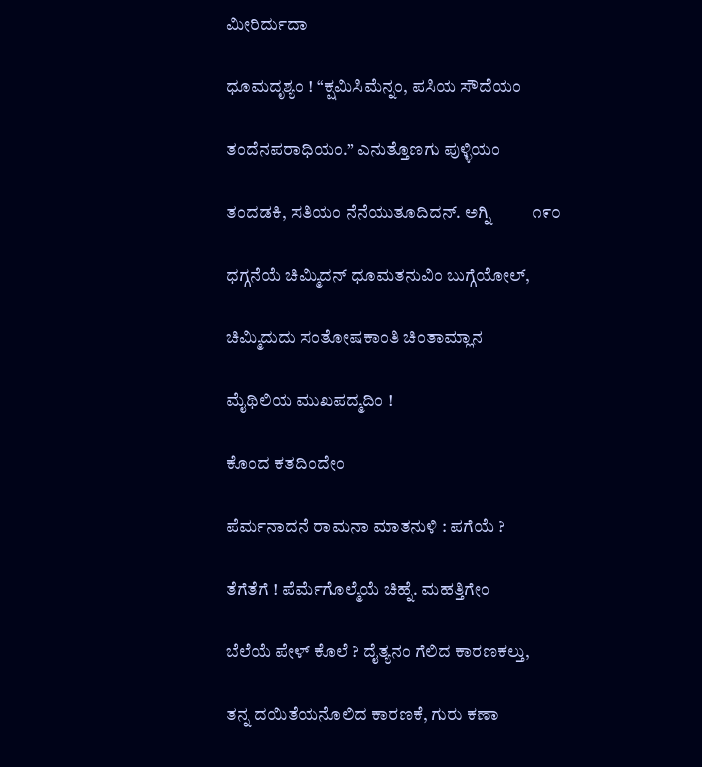ಮೀರಿರ್ದುದಾ

ಧೂಮದೃಶ್ಯಂ ! “ಕ್ಷಮಿಸಿಮೆನ್ನಂ, ಪಸಿಯ ಸೌದೆಯಂ

ತಂದೆನಪರಾಧಿಯಂ.” ಎನುತ್ತೊಣಗು ಪುಳ್ಳಿಯಂ

ತಂದಡಕಿ, ಸತಿಯಂ ನೆನೆಯುತೂದಿದನ್. ಅಗ್ನಿ          ೧೯೦

ಧಗ್ಗನೆಯೆ ಚಿಮ್ಮಿದನ್ ಧೂಮತನುವಿಂ ಬುಗ್ಗೆಯೋಲ್,

ಚಿಮ್ಮಿದುದು ಸಂತೋಷಕಾಂತಿ ಚಿಂತಾಮ್ಲಾನ

ಮೈಥಿಲಿಯ ಮುಖಪದ್ಮದಿಂ !

ಕೊಂದ ಕತದಿಂದೇಂ

ಪೆರ್ಮನಾದನೆ ರಾಮನಾ ಮಾತನುಳಿ : ಪಗೆಯೆ ?

ತೆಗೆತೆಗೆ ! ಪೆರ್ಮೆಗೊಲ್ಮೆಯೆ ಚಿಹ್ನೆ. ಮಹತ್ತಿಗೇಂ

ಬೆಲೆಯೆ ಪೇಳ್ ಕೊಲೆ ? ದೈತ್ಯನಂ ಗೆಲಿದ ಕಾರಣಕಲ್ತು,

ತನ್ನ ದಯಿತೆಯನೊಲಿದ ಕಾರಣಕೆ, ಗುರು ಕಣಾ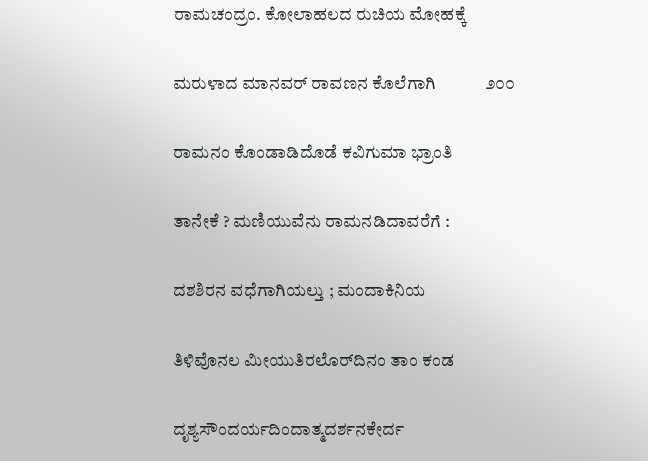ರಾಮಚಂದ್ರಂ. ಕೋಲಾಹಲದ ರುಚಿಯ ಮೋಹಕ್ಕೆ

ಮರುಳಾದ ಮಾನವರ್ ರಾವಣನ ಕೊಲೆಗಾಗಿ            ೨೦೦

ರಾಮನಂ ಕೊಂಡಾಡಿದೊಡೆ ಕವಿಗುಮಾ ಭ್ರಾಂತಿ

ತಾನೇಕೆ ? ಮಣಿಯುವೆನು ರಾಮನಡಿದಾವರೆಗೆ :

ದಶಶಿರನ ವಧೆಗಾಗಿಯಲ್ತು ; ಮಂದಾಕಿನಿಯ

ತಿಳಿವೊನಲ ಮೀಯುತಿರಲೊರ್‌ದಿನಂ ತಾಂ ಕಂಡ

ದೃಶ್ಯಸೌಂದರ್ಯದಿಂದಾತ್ಮದರ್ಶನಕೇರ್ದ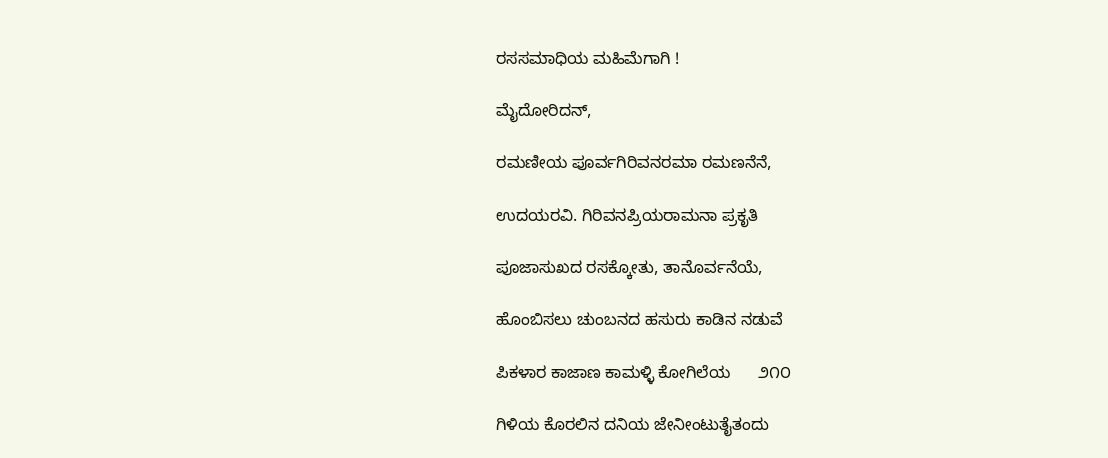ರಸಸಮಾಧಿಯ ಮಹಿಮೆಗಾಗಿ !

ಮೈದೋರಿದನ್,

ರಮಣೀಯ ಪೂರ್ವಗಿರಿವನರಮಾ ರಮಣನೆನೆ,

ಉದಯರವಿ. ಗಿರಿವನಪ್ರಿಯರಾಮನಾ ಪ್ರಕೃತಿ

ಪೂಜಾಸುಖದ ರಸಕ್ಕೋತು, ತಾನೊರ್ವನೆಯೆ,

ಹೊಂಬಿಸಲು ಚುಂಬನದ ಹಸುರು ಕಾಡಿನ ನಡುವೆ

ಪಿಕಳಾರ ಕಾಜಾಣ ಕಾಮಳ್ಳಿ ಕೋಗಿಲೆಯ      ೨೧೦

ಗಿಳಿಯ ಕೊರಲಿನ ದನಿಯ ಜೇನೀಂಟುತೈತಂದು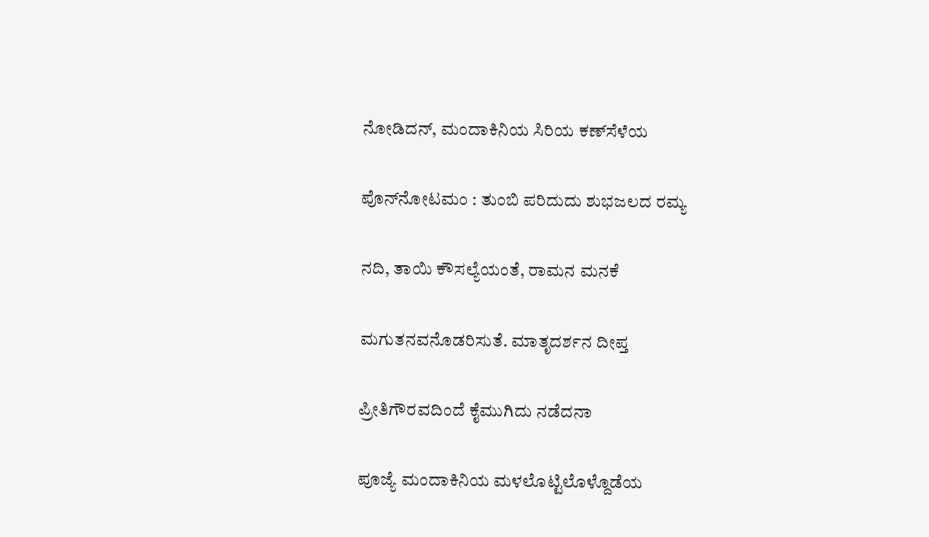ನೋಡಿದನ್, ಮಂದಾಕಿನಿಯ ಸಿರಿಯ ಕಣ್‌ಸೆಳೆಯ

ಪೊನ್‌ನೋಟಮಂ : ತುಂಬಿ ಪರಿದುದು ಶುಭಜಲದ ರಮ್ಯ

ನದಿ, ತಾಯಿ ಕೌಸಲ್ಯೆಯಂತೆ, ರಾಮನ ಮನಕೆ

ಮಗುತನವನೊಡರಿಸುತೆ. ಮಾತೃದರ್ಶನ ದೀಪ್ತ

ಪ್ರೀತಿಗೌರವದಿಂದೆ ಕೈಮುಗಿದು ನಡೆದನಾ

ಪೂಜ್ಯೆ ಮಂದಾಕಿನಿಯ ಮಳಲೊಟ್ಟಿಲೊಳ್ದೊಡೆಯ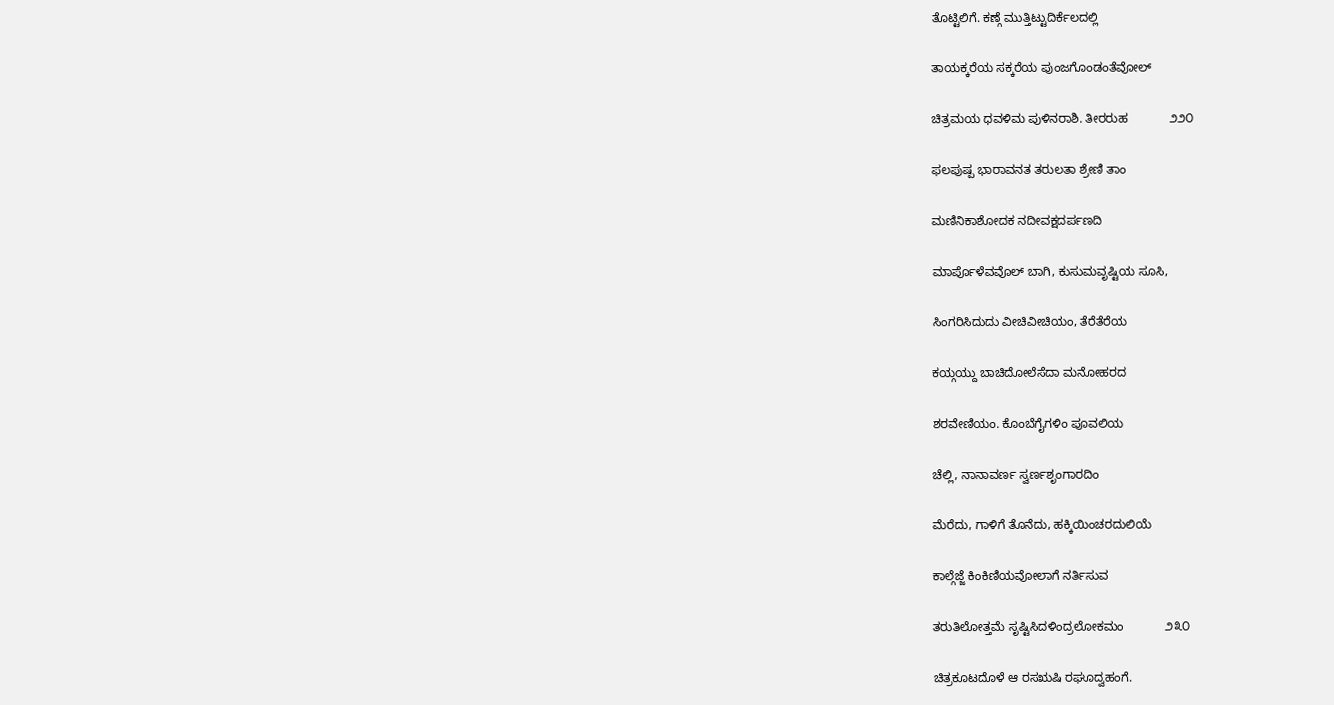ತೊಟ್ಟಿಲಿಗೆ. ಕಣ್ಗೆ ಮುತ್ತಿಟ್ಟುದಿರ್ಕೆಲದಲ್ಲಿ

ತಾಯಕ್ಕರೆಯ ಸಕ್ಕರೆಯ ಪುಂಜಗೊಂಡಂತೆವೋಲ್

ಚಿತ್ರಮಯ ಧವಳಿಮ ಪುಳಿನರಾಶಿ. ತೀರರುಹ            ೨೨೦

ಫಲಪುಷ್ಪ ಭಾರಾವನತ ತರುಲತಾ ಶ್ರೇಣಿ ತಾಂ

ಮಣಿನಿಕಾಶೋದಕ ನದೀವಕ್ಷದರ್ಪಣದಿ

ಮಾರ್ಪೊಳೆವವೊಲ್ ಬಾಗಿ, ಕುಸುಮವೃಷ್ಟಿಯ ಸೂಸಿ,

ಸಿಂಗರಿಸಿದುದು ವೀಚಿವೀಚಿಯಂ, ತೆರೆತೆರೆಯ

ಕಯ್ಗಯ್ದು ಬಾಚಿದೋಲೆಸೆದಾ ಮನೋಹರದ

ಶರವೇಣಿಯಂ. ಕೊಂಬೆಗೈಗಳಿಂ ಪೂವಲಿಯ

ಚೆಲ್ಲಿ, ನಾನಾವರ್ಣ ಸ್ವರ್ಣಶೃಂಗಾರದಿಂ

ಮೆರೆದು, ಗಾಳಿಗೆ ತೊನೆದು, ಹಕ್ಕಿಯಿಂಚರದುಲಿಯೆ

ಕಾಲ್ಗೆಜ್ಜೆ ಕಿಂಕಿಣಿಯವೋಲಾಗೆ ನರ್ತಿಸುವ

ತರುತಿಲೋತ್ತಮೆ ಸೃಷ್ಟಿಸಿದಳಿಂದ್ರಲೋಕಮಂ            ೨೩೦

ಚಿತ್ರಕೂಟದೊಳೆ ಆ ರಸಋಷಿ ರಘೂದ್ವಹಂಗೆ.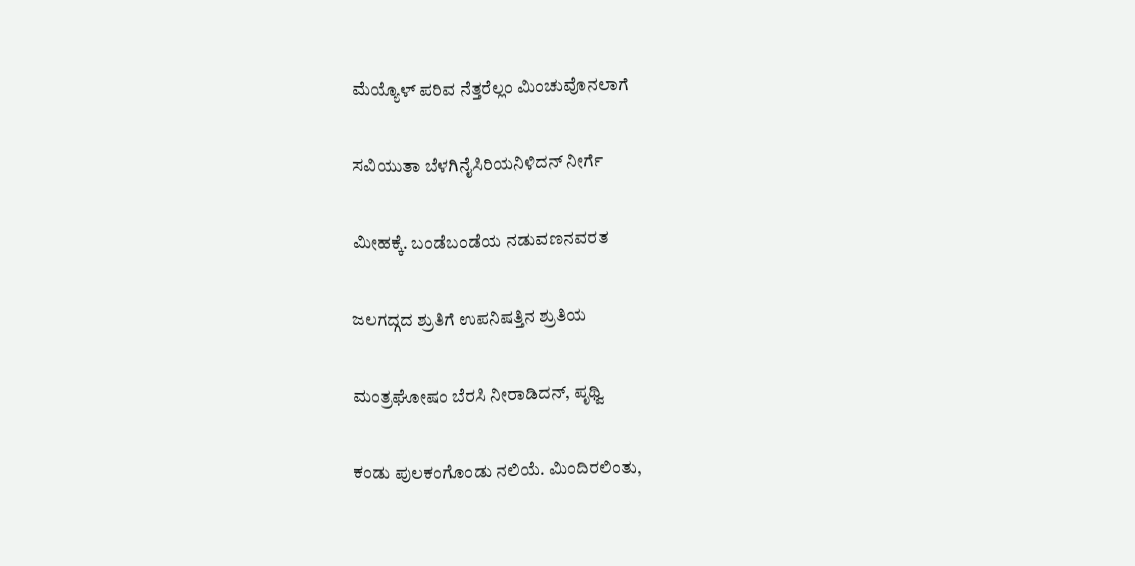ಮೆಯ್ಯೊಳ್ ಪರಿವ ನೆತ್ತರೆಲ್ಲಂ ಮಿಂಚುವೊನಲಾಗೆ

ಸವಿಯುತಾ ಬೆಳಗಿನೈಸಿರಿಯನಿಳಿದನ್ ನೀರ್ಗೆ

ಮೀಹಕ್ಕೆ. ಬಂಡೆಬಂಡೆಯ ನಡುವಣನವರತ

ಜಲಗದ್ಗದ ಶ್ರುತಿಗೆ ಉಪನಿಷತ್ತಿನ ಶ್ರುತಿಯ

ಮಂತ್ರಘೋಷಂ ಬೆರಸಿ ನೀರಾಡಿದನ್, ಪೃಥ್ವಿ

ಕಂಡು ಪುಲಕಂಗೊಂಡು ನಲಿಯೆ. ಮಿಂದಿರಲಿಂತು,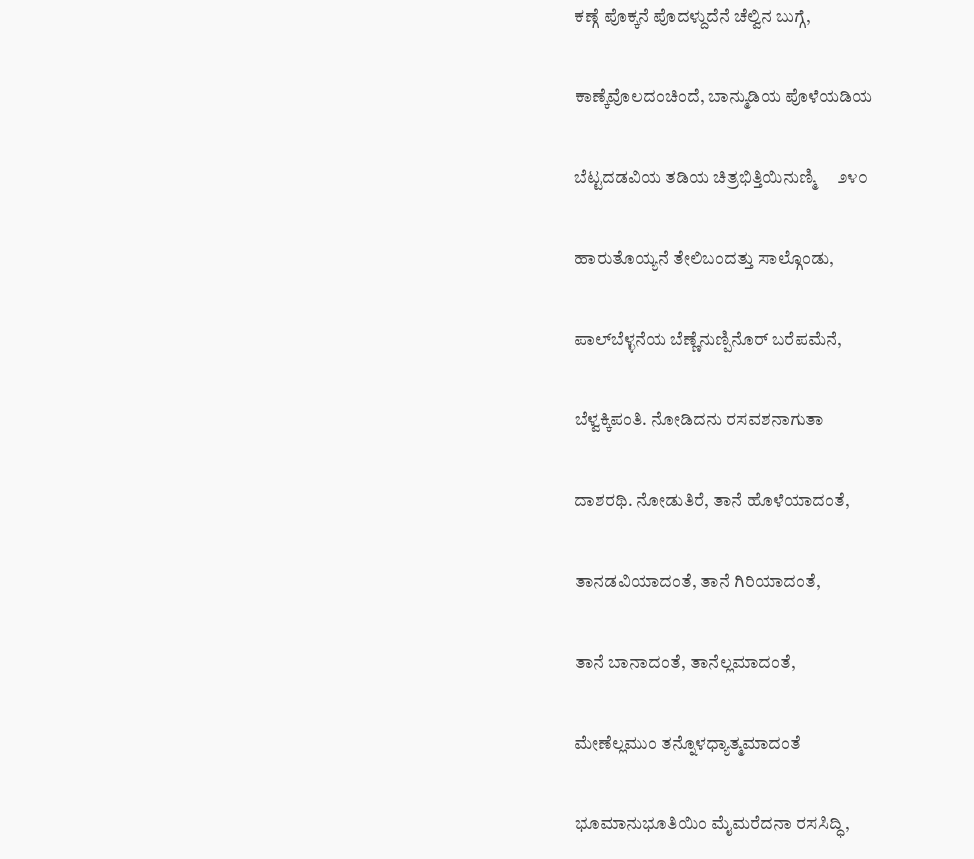ಕಣ್ಗೆ ಪೊಕ್ಕನೆ ಪೊದಳ್ದುದೆನೆ ಚೆಲ್ವಿನ ಬುಗ್ಗೆ,

ಕಾಣ್ಕೆವೊಲದಂಚಿಂದೆ, ಬಾನ್ಮುಡಿಯ ಪೊಳೆಯಡಿಯ

ಬೆಟ್ಟದಡವಿಯ ತಡಿಯ ಚಿತ್ರಭಿತ್ತಿಯಿನುಣ್ಮಿ     ೨೪೦

ಹಾರುತೊಯ್ಯನೆ ತೇಲಿಬಂದತ್ತು ಸಾಲ್ಗೊಂಡು,

ಪಾಲ್‌ಬೆಳ್ಳನೆಯ ಬೆಣ್ಣೆನುಣ್ಪಿನೊರ್ ಬರೆಪಮೆನೆ,

ಬೆಳ್ವಕ್ಕಿಪಂತಿ. ನೋಡಿದನು ರಸವಶನಾಗುತಾ

ದಾಶರಥಿ. ನೋಡುತಿರೆ, ತಾನೆ ಹೊಳೆಯಾದಂತೆ,

ತಾನಡವಿಯಾದಂತೆ, ತಾನೆ ಗಿರಿಯಾದಂತೆ,

ತಾನೆ ಬಾನಾದಂತೆ, ತಾನೆಲ್ಲಮಾದಂತೆ,

ಮೇಣೆಲ್ಲಮುಂ ತನ್ನೊಳಧ್ಯಾತ್ಮಮಾದಂತೆ

ಭೂಮಾನುಭೂತಿಯಿಂ ಮೈಮರೆದನಾ ರಸಸಿದ್ಧಿ,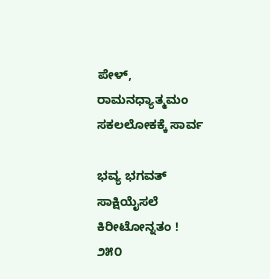ಪೇಳ್, ರಾಮನಧ್ಯಾತ್ಮಮಂ ಸಕಲಲೋಕಕ್ಕೆ ಸಾರ್ವ

ಭವ್ಯ ಭಗವತ್ ಸಾಕ್ಷಿಯೈಸಲೆ ಕಿರೀಟೋನ್ನತಂ !         ೨೫೦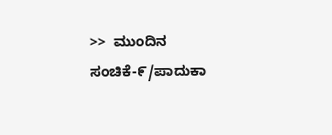>>  ಮುಂದಿನ ಸಂಚಿಕೆ-೯/ಪಾದುಕಾ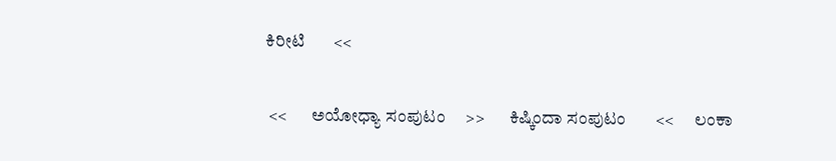ಕಿರೀಟಿ       <<

 <<       ಅಯೋಧ್ಯಾ ಸಂಪುಟಂ     >>       ಕಿಷ್ಕಿಂದಾ ಸಂಪುಟಂ       <<      ಲಂಕಾ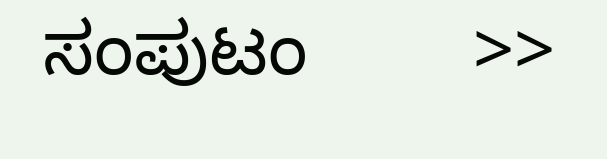ಸಂಪುಟಂ        >>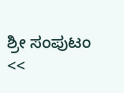ಶ್ರೀ ಸಂಪುಟಂ        <<